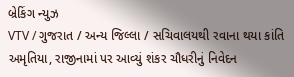બ્રેકિંગ ન્યુઝ
VTV / ગુજરાત / અન્ય જિલ્લા / સચિવાલયથી રવાના થયા કાંતિ અમૃતિયા, રાજીનામાં પર આવ્યું શંકર ચૌધરીનું નિવેદન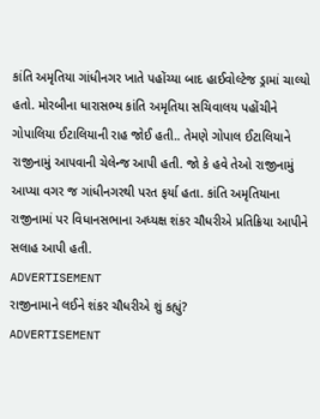કાંતિ અમૃતિયા ગાંધીનગર ખાતે પહોંચ્યા બાદ હાઈવોલ્ટેજ ડ્રામાં ચાલ્યો હતો. મોરબીના ધારાસભ્ય કાંતિ અમૃતિયા સચિવાલય પહોંચીને ગોપાલિયા ઈટાલિયાની રાહ જોઈ હતી.. તેમણે ગોપાલ ઈટાલિયાને રાજીનામું આપવાની ચેલેન્જ આપી હતી. જો કે હવે તેઓ રાજીનામું આપ્યા વગર જ ગાંધીનગરથી પરત ફર્યા હતા. કાંતિ અમૃતિયાના રાજીનામાં પર વિધાનસભાના અધ્યક્ષ શંકર ચૌધરીએ પ્રતિક્રિયા આપીને સલાહ આપી હતી.
ADVERTISEMENT
રાજીનામાને લઈને શંકર ચૌધરીએ શું કહ્યું?
ADVERTISEMENT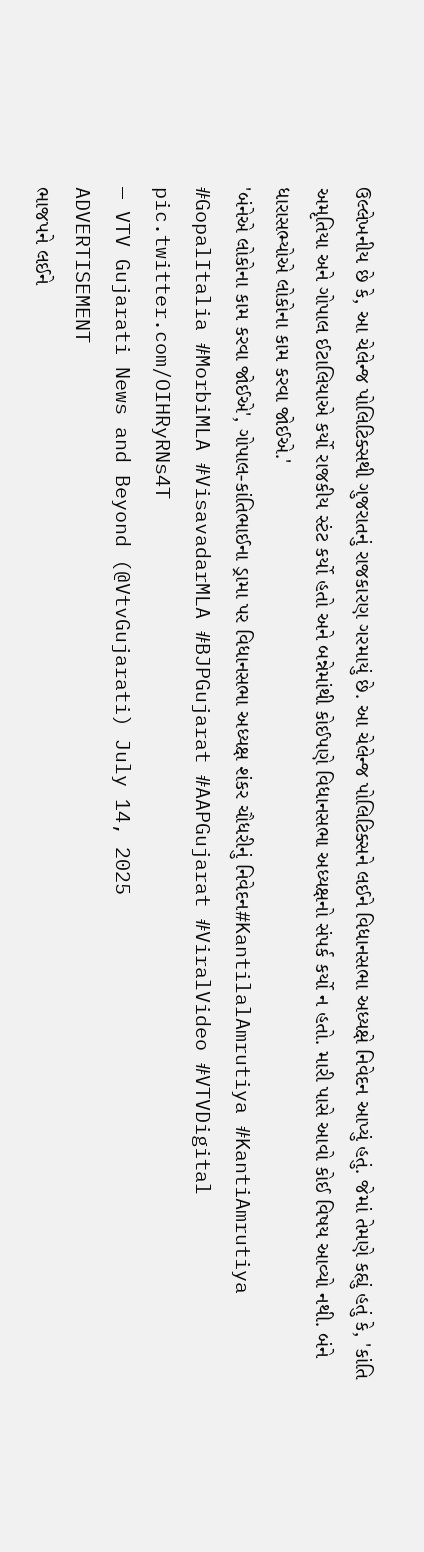ઉલ્લેખનીય છે કે, આ ચેલેન્જ પોલિટિક્સથી ગુજરાતનું રાજકારણ ગરમાયું છે. આ ચેલેન્જ પોલિટિક્સને લઈને વિધાનસભા અધ્યક્ષે નિવેદન આપ્યું હતું. જેમાં તેમણે કહ્યું હતું કે, 'કાંતિ અમૃતિયા અને ગોપાલ ઈટાલિયાએ કર્યો રાજકીય સ્ટંટ કર્યો હતો અને બન્નેમાંથી કોઈપણે વિધાનસભા અધ્યક્ષનો સંપર્ક કર્યો ન હતો. મારી પાસે આવો કોઈ વિષય આવ્યો નથી. બંને ધારાસભ્યોએ લોકોના કામ કરવા જોઈએ.'
'બંનેએ લોકોના કામ કરવા જોઈએ', ગોપાલ-કાંતિભાઈના ડ્રામા પર વિધાનસભા અધ્યક્ષ શંકર ચૌધરીનું નિવેદન#KantilalAmrutiya #KantiAmrutiya #GopalItalia #MorbiMLA #VisavadarMLA #BJPGujarat #AAPGujarat #ViralVideo #VTVDigital pic.twitter.com/OIHRyRNs4T
— VTV Gujarati News and Beyond (@VtvGujarati) July 14, 2025
ADVERTISEMENT
ભાજપને લઈને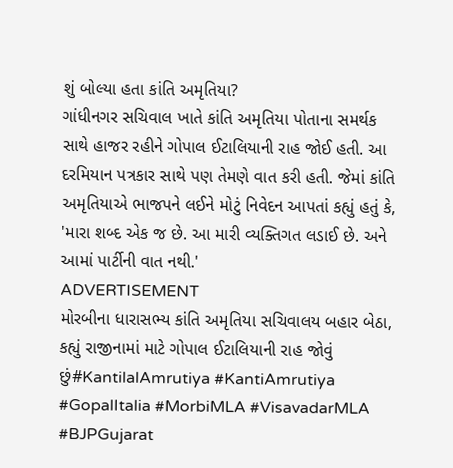શું બોલ્યા હતા કાંતિ અમૃતિયા?
ગાંધીનગર સચિવાલ ખાતે કાંતિ અમૃતિયા પોતાના સમર્થક સાથે હાજર રહીને ગોપાલ ઈટાલિયાની રાહ જોઈ હતી. આ દરમિયાન પત્રકાર સાથે પણ તેમણે વાત કરી હતી. જેમાં કાંતિ અમૃતિયાએ ભાજપને લઈને મોટું નિવેદન આપતાં કહ્યું હતું કે, 'મારા શબ્દ એક જ છે. આ મારી વ્યક્તિગત લડાઈ છે. અને આમાં પાર્ટીની વાત નથી.'
ADVERTISEMENT
મોરબીના ધારાસભ્ય કાંતિ અમૃતિયા સચિવાલય બહાર બેઠા, કહ્યું રાજીનામાં માટે ગોપાલ ઈટાલિયાની રાહ જોવું છું#KantilalAmrutiya #KantiAmrutiya #GopalItalia #MorbiMLA #VisavadarMLA #BJPGujarat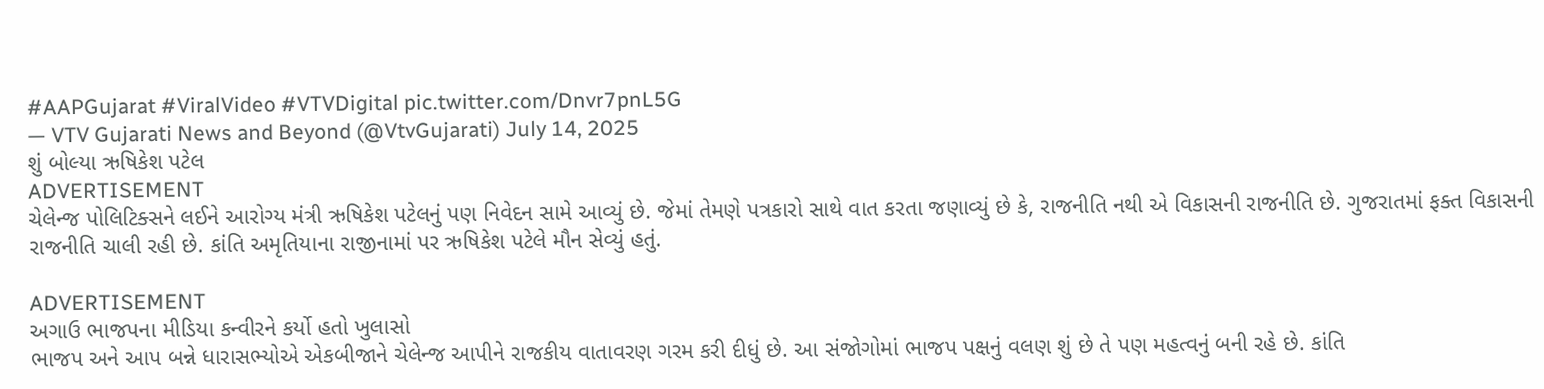#AAPGujarat #ViralVideo #VTVDigital pic.twitter.com/Dnvr7pnL5G
— VTV Gujarati News and Beyond (@VtvGujarati) July 14, 2025
શું બોલ્યા ઋષિકેશ પટેલ
ADVERTISEMENT
ચેલેન્જ પોલિટિક્સને લઈને આરોગ્ય મંત્રી ઋષિકેશ પટેલનું પણ નિવેદન સામે આવ્યું છે. જેમાં તેમણે પત્રકારો સાથે વાત કરતા જણાવ્યું છે કે, રાજનીતિ નથી એ વિકાસની રાજનીતિ છે. ગુજરાતમાં ફક્ત વિકાસની રાજનીતિ ચાલી રહી છે. કાંતિ અમૃતિયાના રાજીનામાં પર ઋષિકેશ પટેલે મૌન સેવ્યું હતું.

ADVERTISEMENT
અગાઉ ભાજપના મીડિયા કન્વીરને કર્યો હતો ખુલાસો
ભાજપ અને આપ બન્ને ધારાસભ્યોએ એકબીજાને ચેલેન્જ આપીને રાજકીય વાતાવરણ ગરમ કરી દીધું છે. આ સંજોગોમાં ભાજપ પક્ષનું વલણ શું છે તે પણ મહત્વનું બની રહે છે. કાંતિ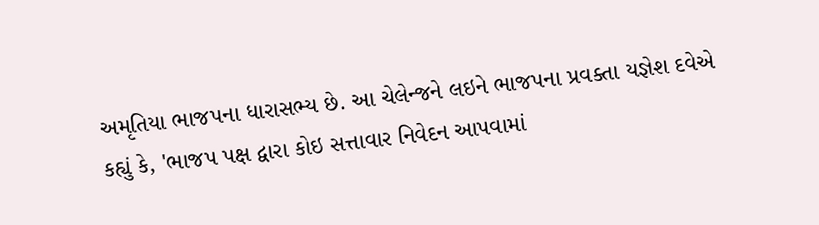અમૃતિયા ભાજપના ધારાસભ્ય છે. આ ચેલેન્જને લઇને ભાજપના પ્રવક્તા યજ્ઞેશ દવેએ કહ્યું કે, 'ભાજપ પક્ષ દ્વારા કોઇ સત્તાવાર નિવેદન આપવામાં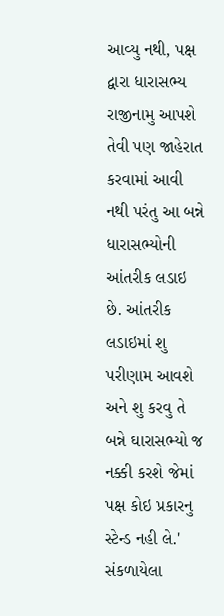આવ્યુ નથી, પક્ષ દ્વારા ધારાસભ્ય રાજીનામુ આપશે તેવી પણ જાહેરાત કરવામાં આવી નથી પરંતુ આ બન્ને ધારાસભ્યોની આંતરીક લડાઇ છે. આંતરીક લડાઇમાં શુ પરીણામ આવશે અને શુ કરવુ તે બન્ને ઘારાસભ્યો જ નક્કી કરશે જેમાં પક્ષ કોઇ પ્રકારનુ સ્ટેન્ડ નહી લે.'
સંકળાયેલા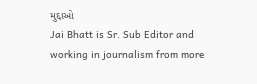મુદ્દાઓ
Jai Bhatt is Sr. Sub Editor and working in journalism from more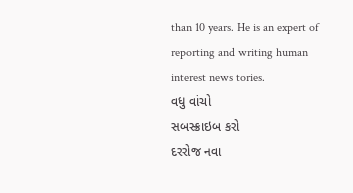than 10 years. He is an expert of reporting and writing human interest news tories.
વધુ વાંચો
સબસ્ક્રાઇબ કરો
દરરોજ નવા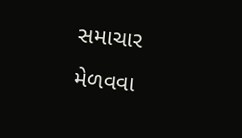સમાચાર મેળવવા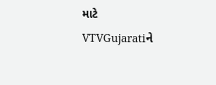માટે VTVGujaratiને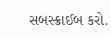સબસ્ક્રાઈબ કરો.